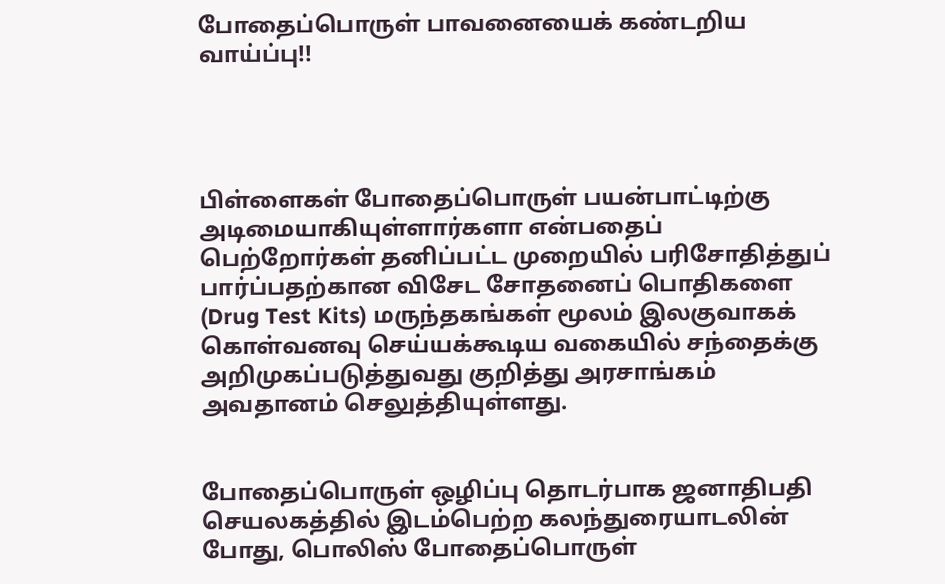போதைப்பொருள் பாவனையைக் கண்டறிய வாய்ப்பு!!




பிள்ளைகள் போதைப்பொருள் பயன்பாட்டிற்கு அடிமையாகியுள்ளார்களா என்பதைப் பெற்றோர்கள் தனிப்பட்ட முறையில் பரிசோதித்துப் பார்ப்பதற்கான விசேட சோதனைப் பொதிகளை (Drug Test Kits) மருந்தகங்கள் மூலம் இலகுவாகக் கொள்வனவு செய்யக்கூடிய வகையில் சந்தைக்கு அறிமுகப்படுத்துவது குறித்து அரசாங்கம் அவதானம் செலுத்தியுள்ளது.


போதைப்பொருள் ஒழிப்பு தொடர்பாக ஜனாதிபதி செயலகத்தில் இடம்பெற்ற கலந்துரையாடலின் போது, பொலிஸ் போதைப்பொருள்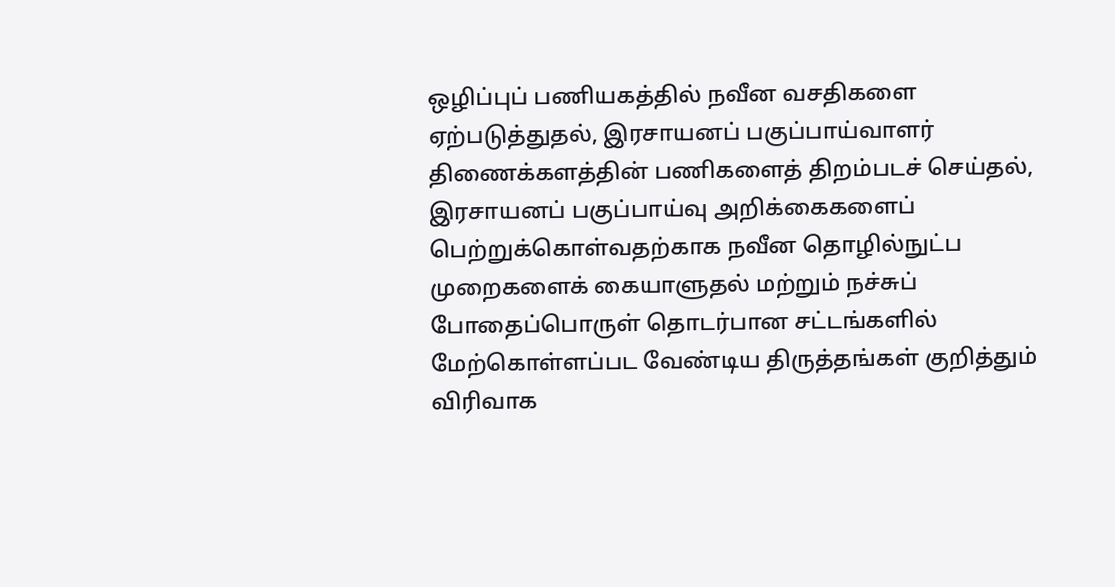ஒழிப்புப் பணியகத்தில் நவீன வசதிகளை ஏற்படுத்துதல், இரசாயனப் பகுப்பாய்வாளர் திணைக்களத்தின் பணிகளைத் திறம்படச் செய்தல், இரசாயனப் பகுப்பாய்வு அறிக்கைகளைப் பெற்றுக்கொள்வதற்காக நவீன தொழில்நுட்ப முறைகளைக் கையாளுதல் மற்றும் நச்சுப் போதைப்பொருள் தொடர்பான சட்டங்களில் மேற்கொள்ளப்பட வேண்டிய திருத்தங்கள் குறித்தும்  விரிவாக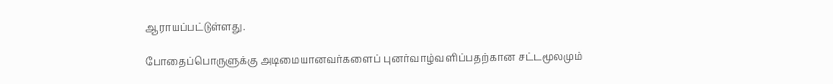ஆராயப்பட்டுள்ளது.

போதைப்பொருளுக்கு அடிமையானவர்களைப் புனர்வாழ்வளிப்பதற்கான சட்டமூலமும்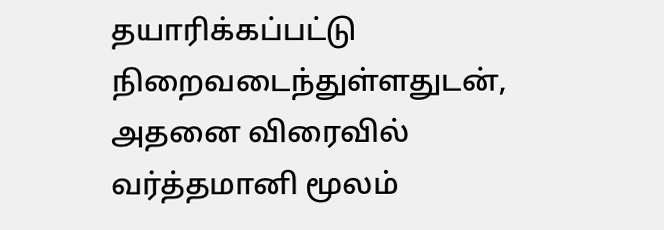தயாரிக்கப்பட்டு நிறைவடைந்துள்ளதுடன், அதனை விரைவில் வர்த்தமானி மூலம்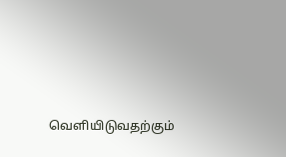வெளியிடுவதற்கும்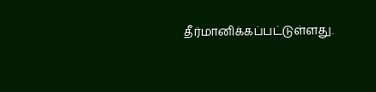தீர்மானிக்கப்பட்டுள்ளது.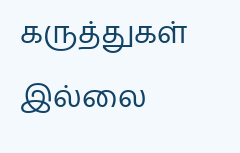கருத்துகள் இல்லை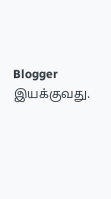Blogger இயக்குவது.